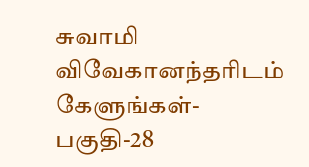சுவாமி விவேகானந்தரிடம் கேளுங்கள்-பகுதி-28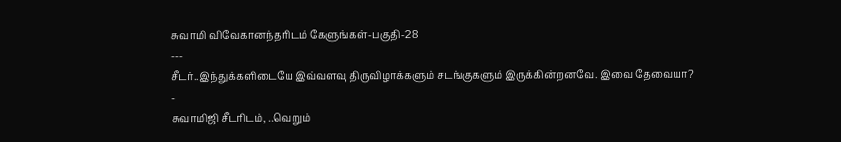சுவாமி விவேகானந்தரிடம் கேளுங்கள்-பகுதி-28
---
சீடர்..இந்துக்களிடையே இவ்வளவு திருவிழாக்களும் சடங்குகளும் இருக்கின்றனவே. இவை தேவையா?
-
சுவாமிஜி சீடரிடம், ..வெறும்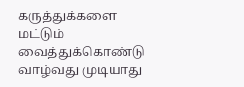கருத்துக்களை மட்டும் வைத்துக்கொண்டு வாழ்வது முடியாது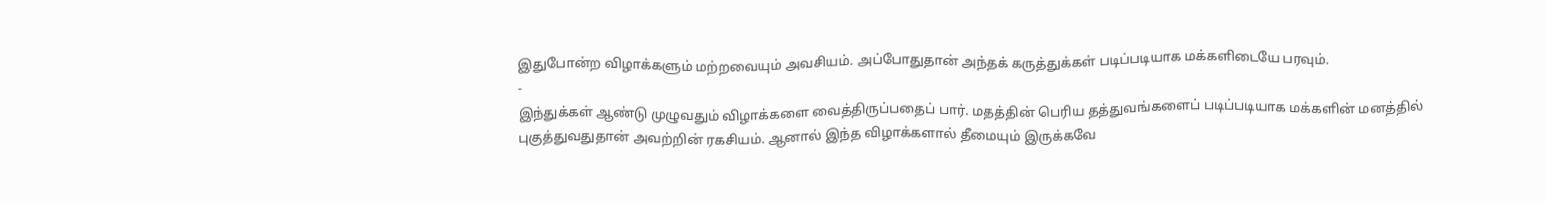இதுபோன்ற விழாக்களும் மற்றவையும் அவசியம். அப்போதுதான் அந்தக் கருத்துக்கள் படிப்படியாக மக்களிடையே பரவும்.
-
இந்துக்கள் ஆண்டு முழுவதும் விழாக்களை வைத்திருப்பதைப் பார். மதத்தின் பெரிய தத்துவங்களைப் படிப்படியாக மக்களின் மனத்தில் புகுத்துவதுதான் அவற்றின் ரகசியம். ஆனால் இந்த விழாக்களால் தீமையும் இருக்கவே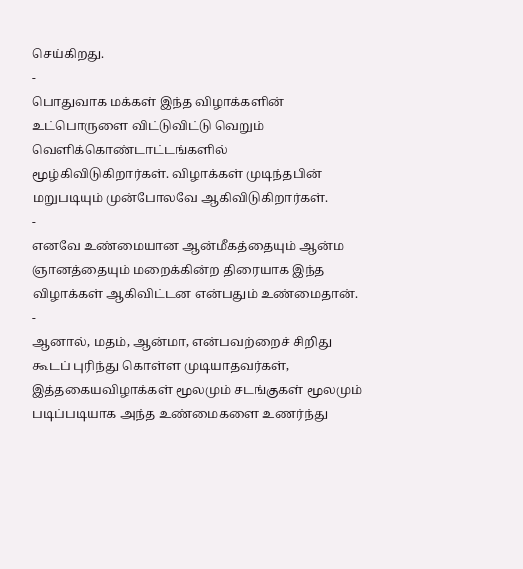செய்கிறது.
-
பொதுவாக மக்கள் இந்த விழாக்களின் உட்பொருளை விட்டுவிட்டு வெறும் வெளிக்கொண்டாட்டங்களில் மூழ்கிவிடுகிறார்கள். விழாக்கள் முடிந்தபின் மறுபடியும் முன்போலவே ஆகிவிடுகிறார்கள்.
-
எனவே உண்மையான ஆன்மீகத்தையும் ஆன்ம ஞானத்தையும் மறைக்கின்ற திரையாக இந்த விழாக்கள் ஆகிவிட்டன என்பதும் உண்மைதான்.
-
ஆனால், மதம், ஆன்மா, என்பவற்றைச் சிறிது கூடப் புரிந்து கொள்ள முடியாதவர்கள், இத்தகையவிழாக்கள் மூலமும் சடங்குகள் மூலமும் படிப்படியாக அந்த உண்மைகளை உணர்ந்து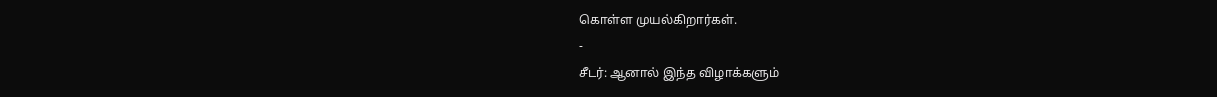கொள்ள முயல்கிறார்கள்.
-
சீடர்: ஆனால் இந்த விழாக்களும்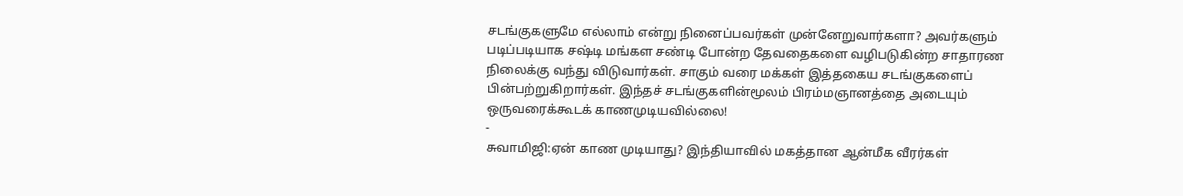சடங்குகளுமே எல்லாம் என்று நினைப்பவர்கள் முன்னேறுவார்களா? அவர்களும் படிப்படியாக சஷ்டி மங்கள சண்டி போன்ற தேவதைகளை வழிபடுகின்ற சாதாரண நிலைக்கு வந்து விடுவார்கள். சாகும் வரை மக்கள் இத்தகைய சடங்குகளைப் பின்பற்றுகிறார்கள். இந்தச் சடங்குகளின்மூலம் பிரம்மஞானத்தை அடையும் ஒருவரைக்கூடக் காணமுடியவில்லை!
-
சுவாமிஜி:ஏன் காண முடியாது? இந்தியாவில் மகத்தான ஆன்மீக வீரர்கள்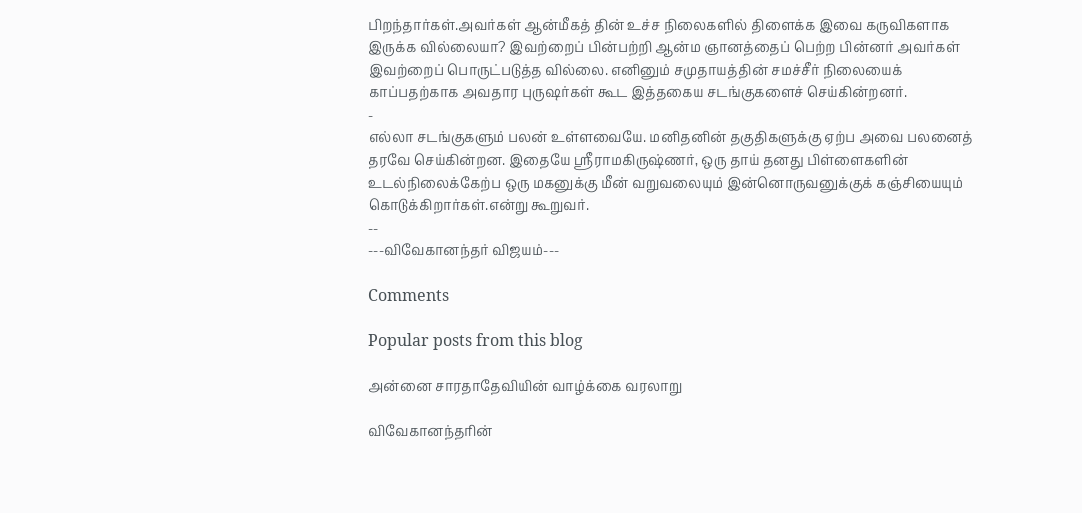பிறந்தார்கள்.அவர்கள் ஆன்மீகத் தின் உச்ச நிலைகளில் திளைக்க இவை கருவிகளாக இருக்க வில்லையா? இவற்றைப் பின்பற்றி ஆன்ம ஞானத்தைப் பெற்ற பின்னர் அவர்கள் இவற்றைப் பொருட்படுத்த வில்லை. எனினும் சமுதாயத்தின் சமச்சீர் நிலையைக் காப்பதற்காக அவதார புருஷர்கள் கூட இத்தகைய சடங்குகளைச் செய்கின்றனர்.
-
எல்லா சடங்குகளும் பலன் உள்ளவையே. மனிதனின் தகுதிகளுக்கு ஏற்ப அவை பலனைத் தரவே செய்கின்றன. இதையே ஸ்ரீராமகிருஷ்ணர், ஒரு தாய் தனது பிள்ளைகளின் உடல்நிலைக்கேற்ப ஒரு மகனுக்கு மீன் வறுவலையும் இன்னொருவனுக்குக் கஞ்சியையும் கொடுக்கிறார்கள்.என்று கூறுவர்.
--
---விவேகானந்தர் விஜயம்---

Comments

Popular posts from this blog

அன்னை சாரதாதேவியின் வாழ்க்கை வரலாறு

விவேகானந்தரின்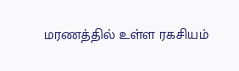மரணத்தில் உள்ள ரகசியம்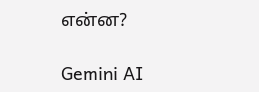என்ன?

Gemini AI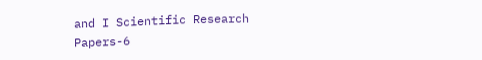and I Scientific Research Papers-6